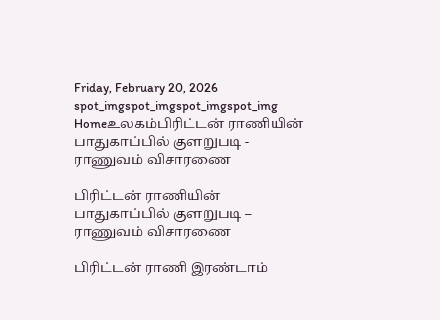Friday, February 20, 2026
spot_imgspot_imgspot_imgspot_img
Homeஉலகம்பிரிட்டன் ராணியின் பாதுகாப்பில் குளறுபடி - ராணுவம் விசாரணை

பிரிட்டன் ராணியின் பாதுகாப்பில் குளறுபடி – ராணுவம் விசாரணை

பிரிட்டன் ராணி இரண்டாம்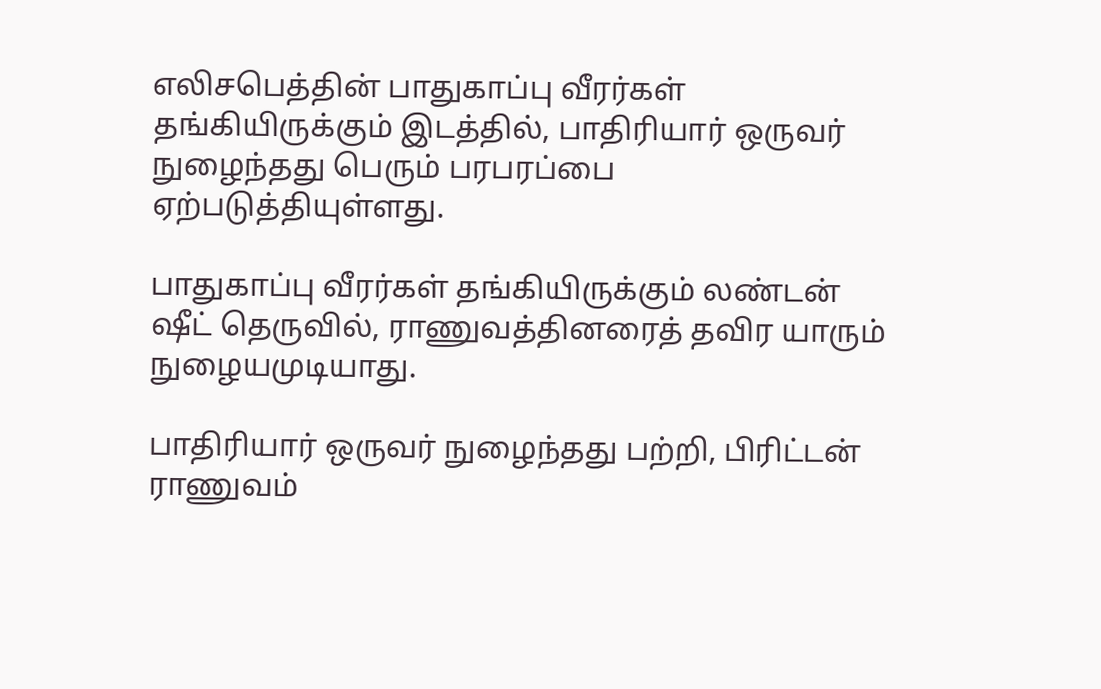எலிசபெத்தின் பாதுகாப்பு வீரர்கள் தங்கியிருக்கும் இடத்தில், பாதிரியார் ஒருவர் நுழைந்தது பெரும் பரபரப்பை ஏற்படுத்தியுள்ளது.

பாதுகாப்பு வீரர்கள் தங்கியிருக்கும் லண்டன் ஷீட் தெருவில், ராணுவத்தினரைத் தவிர யாரும் நுழையமுடியாது.

பாதிரியார் ஒருவர் நுழைந்தது பற்றி, பிரிட்டன் ராணுவம்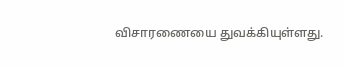விசாரணையை துவக்கியுள்ளது.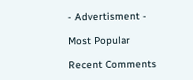- Advertisment -

Most Popular

Recent Comments